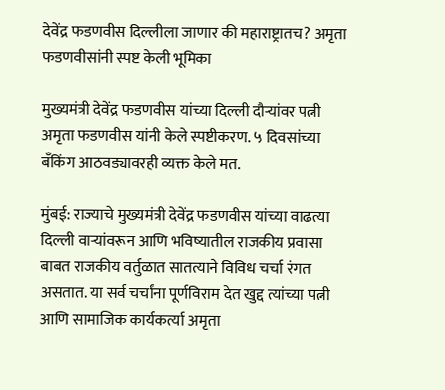देवेंद्र फडणवीस दिल्लीला जाणार की महाराष्ट्रातच? अमृता फडणवीसांनी स्पष्ट केली भूमिका

मुख्यमंत्री देवेंद्र फडणवीस यांच्या दिल्ली दौऱ्यांवर पत्नी अमृता फडणवीस यांनी केले स्पष्टीकरण. ५ दिवसांच्या बँकिंग आठवड्यावरही व्यक्त केले मत.

मुंबई: राज्याचे मुख्यमंत्री देवेंद्र फडणवीस यांच्या वाढत्या दिल्ली वाऱ्यांवरून आणि भविष्यातील राजकीय प्रवासा बाबत राजकीय वर्तुळात सातत्याने विविध चर्चा रंगत असतात. या सर्व चर्चांना पूर्णविराम देत खुद्द त्यांच्या पत्नी आणि सामाजिक कार्यकर्त्या अमृता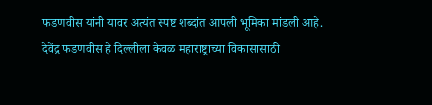फडणवीस यांनी यावर अत्यंत स्पष्ट शब्दांत आपली भूमिका मांडली आहे. देवेंद्र फडणवीस हे दिल्लीला केवळ महाराष्ट्राच्या विकासासाठी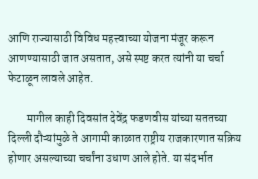आणि राज्यासाठी विविध महत्त्वाच्या योजना मंजूर करून आणण्यासाठी जात असतात, असे स्पष्ट करत त्यांनी या चर्चा फेटाळून लावले आहेत.

        मागील काही दिवसांत देवेंद्र फडणवीस यांच्या सततच्या दिल्ली दौऱ्यांमुळे ते आगामी काळात राष्ट्रीय राजकारणात सक्रिय होणार असल्याच्या चर्चांना उधाण आले होते. या संदर्भात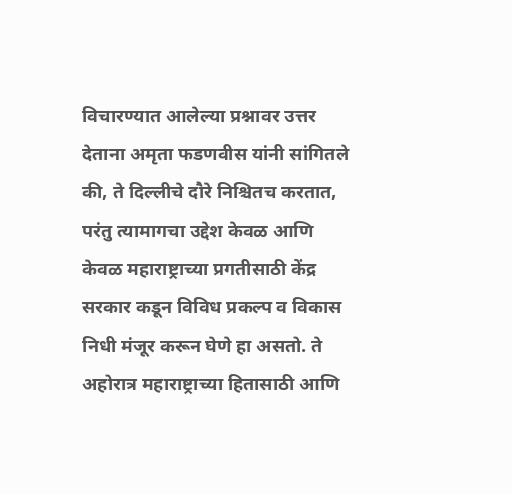विचारण्यात आलेल्या प्रश्नावर उत्तर देताना अमृता फडणवीस यांनी सांगितले की, ते दिल्लीचे दौरे निश्चितच करतात, परंतु त्यामागचा उद्देश केवळ आणि केवळ महाराष्ट्राच्या प्रगतीसाठी केंद्र सरकार कडून विविध प्रकल्प व विकास निधी मंजूर करून घेणे हा असतो. ते अहोरात्र महाराष्ट्राच्या हितासाठी आणि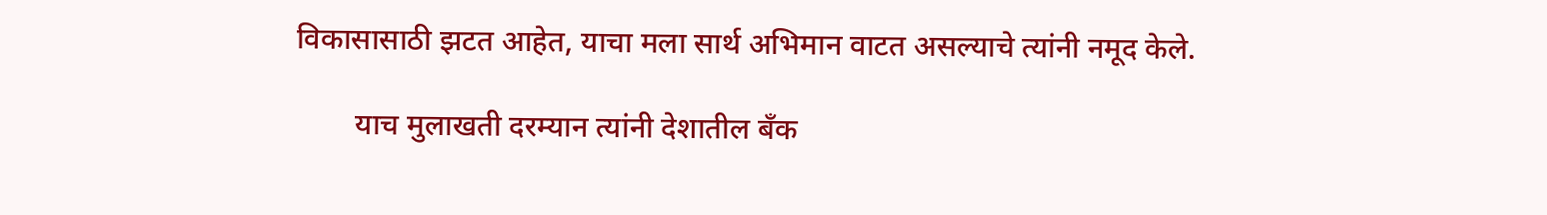विकासासाठी झटत आहेत, याचा मला सार्थ अभिमान वाटत असल्याचे त्यांनी नमूद केले.

        याच मुलाखती दरम्यान त्यांनी देशातील बँक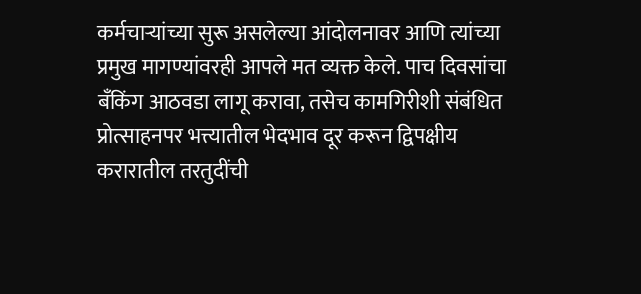कर्मचाऱ्यांच्या सुरू असलेल्या आंदोलनावर आणि त्यांच्या प्रमुख मागण्यांवरही आपले मत व्यक्त केले. पाच दिवसांचा बँकिंग आठवडा लागू करावा, तसेच कामगिरीशी संबंधित प्रोत्साहनपर भत्त्यातील भेदभाव दूर करून द्विपक्षीय करारातील तरतुदींची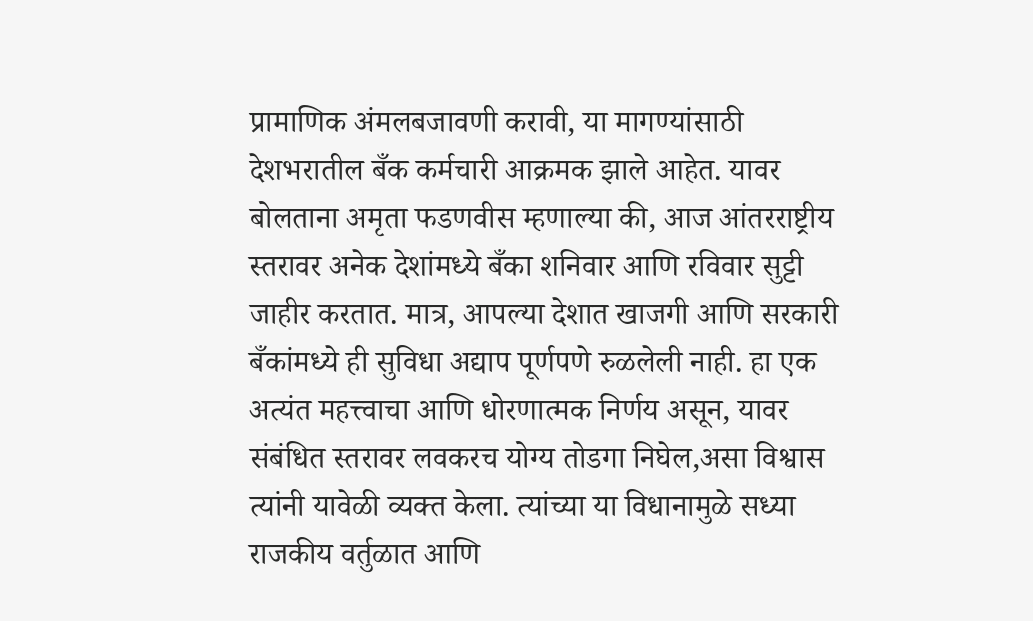प्रामाणिक अंमलबजावणी करावी, या मागण्यांसाठी देशभरातील बँक कर्मचारी आक्रमक झाले आहेत. यावर बोलताना अमृता फडणवीस म्हणाल्या की, आज आंतरराष्ट्रीय स्तरावर अनेक देशांमध्ये बँका शनिवार आणि रविवार सुट्टी जाहीर करतात. मात्र, आपल्या देशात खाजगी आणि सरकारी बँकांमध्ये ही सुविधा अद्याप पूर्णपणे रुळलेली नाही. हा एक अत्यंत महत्त्वाचा आणि धोरणात्मक निर्णय असून, यावर संबंधित स्तरावर लवकरच योग्य तोडगा निघेल,असा विश्वास त्यांनी यावेळी व्यक्त केला. त्यांच्या या विधानामुळे सध्या राजकीय वर्तुळात आणि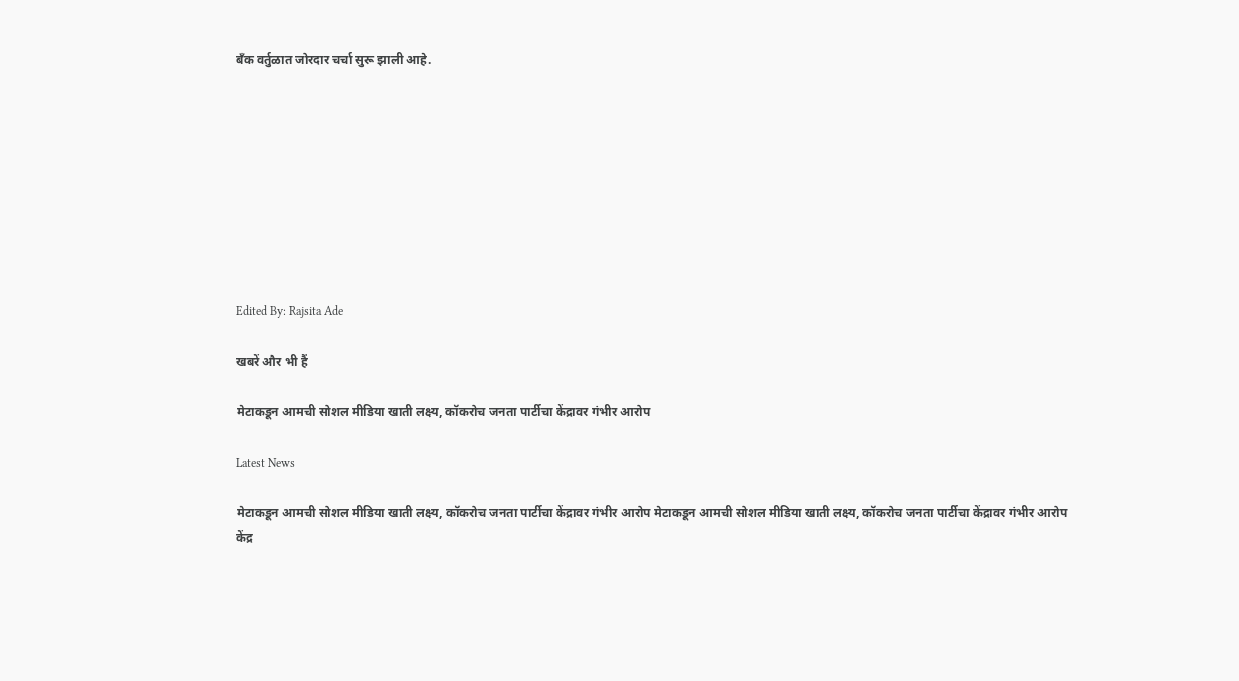बँक वर्तुळात जोरदार चर्चा सुरू झाली आहे.









Edited By: Rajsita Ade

खबरें और भी हैं

मेटाकडून आमची सोशल मीडिया खाती लक्ष्य, कॉकरोच जनता पार्टीचा केंद्रावर गंभीर आरोप

Latest News

मेटाकडून आमची सोशल मीडिया खाती लक्ष्य, कॉकरोच जनता पार्टीचा केंद्रावर गंभीर आरोप मेटाकडून आमची सोशल मीडिया खाती लक्ष्य, कॉकरोच जनता पार्टीचा केंद्रावर गंभीर आरोप
केंद्र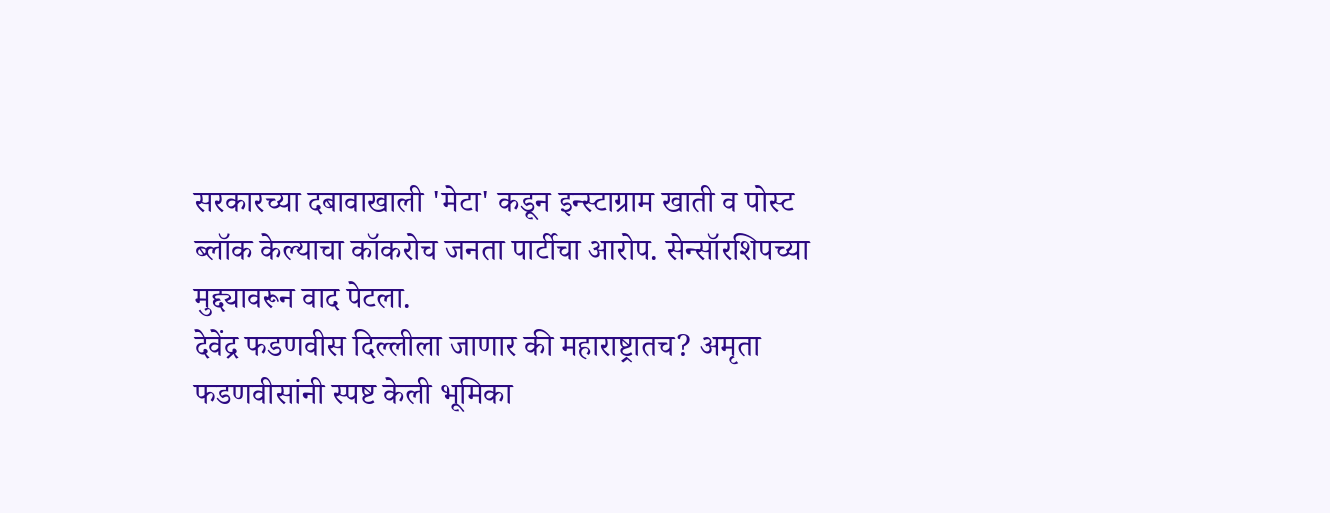सरकारच्या दबावाखाली 'मेटा' कडून इन्स्टाग्राम खाती व पोस्ट ब्लॉक केल्याचा कॉकरोच जनता पार्टीचा आरोप. सेन्सॉरशिपच्या मुद्द्यावरून वाद पेटला.
देवेंद्र फडणवीस दिल्लीला जाणार की महाराष्ट्रातच? अमृता फडणवीसांनी स्पष्ट केली भूमिका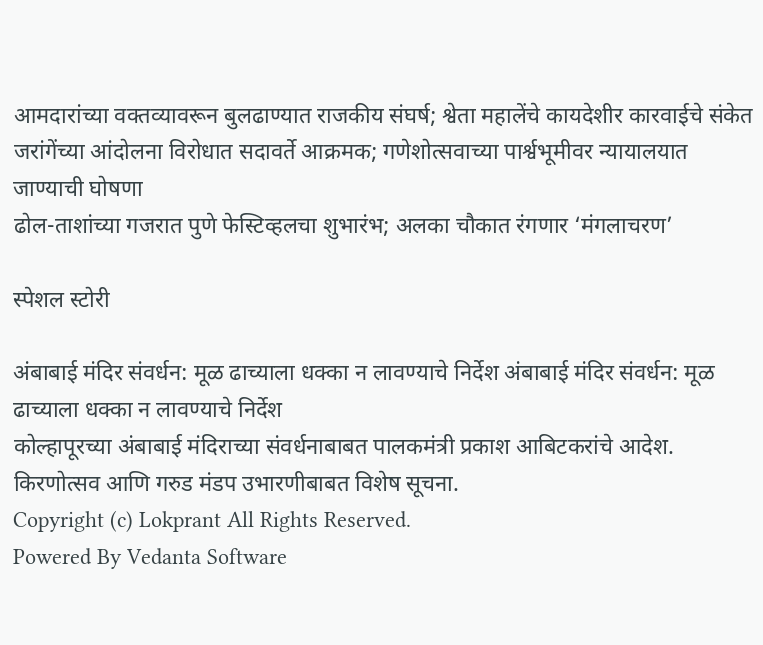आमदारांच्या वक्तव्यावरून बुलढाण्यात राजकीय संघर्ष; श्वेता महालेंचे कायदेशीर कारवाईचे संकेत
जरांगेंच्या आंदोलना विरोधात सदावर्ते आक्रमक; गणेशोत्सवाच्या पार्श्वभूमीवर न्यायालयात जाण्याची घोषणा
ढोल-ताशांच्या गजरात पुणे फेस्टिव्हलचा शुभारंभ; अलका चौकात रंगणार ‘मंगलाचरण’

स्पेशल स्टोरी

अंबाबाई मंदिर संवर्धन: मूळ ढाच्याला धक्का न लावण्याचे निर्देश अंबाबाई मंदिर संवर्धन: मूळ ढाच्याला धक्का न लावण्याचे निर्देश
कोल्हापूरच्या अंबाबाई मंदिराच्या संवर्धनाबाबत पालकमंत्री प्रकाश आबिटकरांचे आदेश. किरणोत्सव आणि गरुड मंडप उभारणीबाबत विशेष सूचना.
Copyright (c) Lokprant All Rights Reserved.
Powered By Vedanta Software